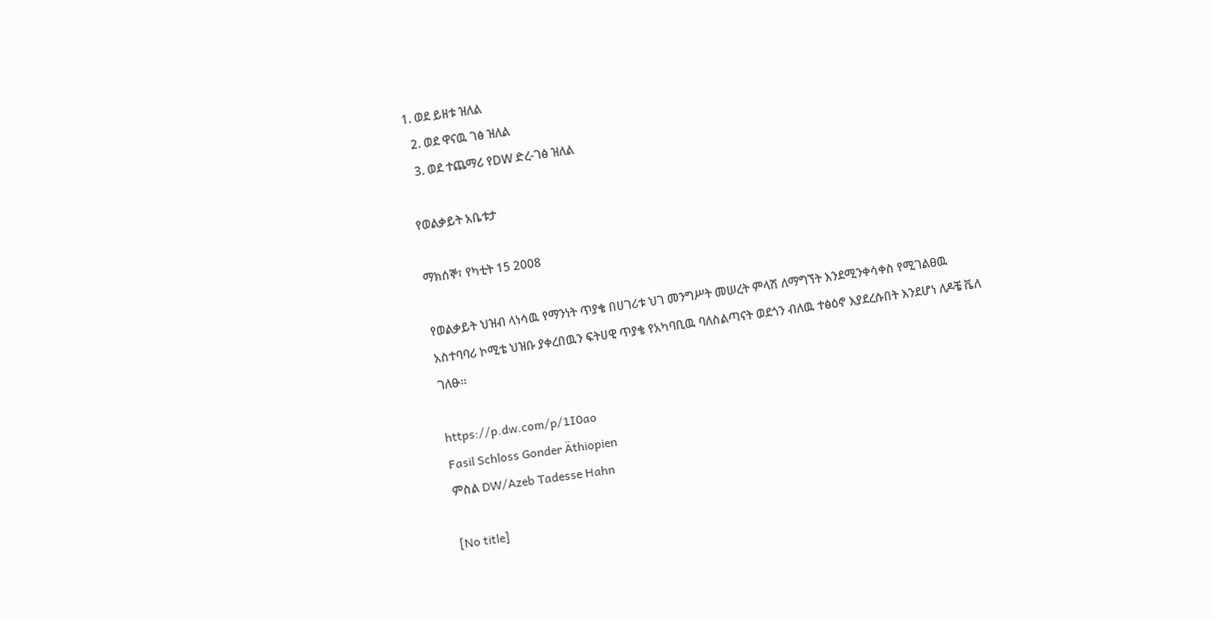1. ወደ ይዘቱ ዝለል
  2. ወደ ዋናዉ ገፅ ዝለል
  3. ወደ ተጨማሪ የDW ድረ-ገፅ ዝለል

የወልቃይት አቤቱታ

ማክሰኞ፣ የካቲት 15 2008

የወልቃይት ህዝብ ላነሳዉ የማንነት ጥያቄ በሀገሪቱ ህገ መንግሥት መሠረት ምላሽ ለማግኘት እንደሚንቀሳቀስ የሚገልፀዉ አስተባባሪ ኮሚቴ ህዝቡ ያቀረበዉን ፍትሀዊ ጥያቄ የአካባቢዉ ባለስልጣናት ወደጎን ብለዉ ተፅዕኖ እያደረሱበት እንደሆነ ለዶቼ ቬለ ገለፁ።

https://p.dw.com/p/1I0ao
Fasil Schloss Gonder Äthiopien
ምስል DW/Azeb Tadesse Hahn

[No title]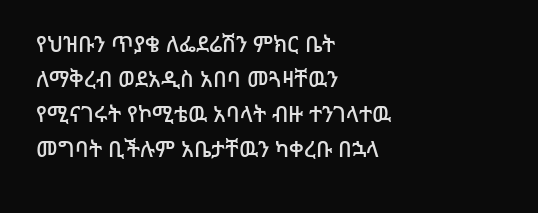የህዝቡን ጥያቄ ለፌደሬሽን ምክር ቤት ለማቅረብ ወደአዲስ አበባ መጓዛቸዉን የሚናገሩት የኮሚቴዉ አባላት ብዙ ተንገላተዉ መግባት ቢችሉም አቤታቸዉን ካቀረቡ በኋላ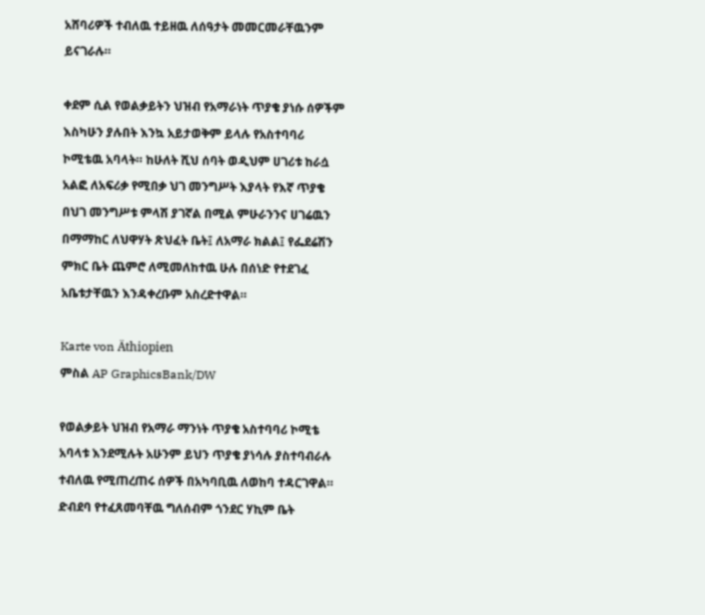አሸባሪዎች ተብለዉ ተይዘዉ ለሰዓታት መመርመራቸዉንም ይናገራሉ።

ቀደም ሲል የወልቃይትን ህዝብ የአማራነት ጥያቄ ያነሱ ሰዎችም እስካሁን ያሉበት እንኳ አይታወቅም ይላሉ የአስተባባሪ ኮሚቴዉ አባላት። ከሁለት ሺህ ሰባት ወዲህም ሀገሪቱ ከራሷ አልፎ ለአፍሪቃ የሚበቃ ህገ መንግሥት እያላት የእኛ ጥያቄ በህገ መንግሥቱ ምላሽ ያገኛል በሚል ምሁራንንና ሀገሬዉን በማማከር ለህዋሃት ጽህፈት ቤት፤ ለአማራ ክልል፤ የፌደሬሽን ምክር ቤት ጨምሮ ለሚመለከተዉ ሁሉ በሰነድ የተደገፈ አቤቱታቸዉን እንዳቀረቡም አስረድተዋል።

Karte von Äthiopien
ምስል AP GraphicsBank/DW

የወልቃይት ህዝብ የአማራ ማንነት ጥያቄ አስተባባሪ ኮሚቴ አባላቱ እንደሚሉት አሁንም ይህን ጥያቄ ያነሳሉ ያስተባብራሉ ተብለዉ የሚጠረጠሩ ሰዎች በአካባቢዉ ለወከባ ተዳርገዋል። ድብደባ የተፈጸመባቸዉ ግለሰብም ጎንደር ሃኪም ቤት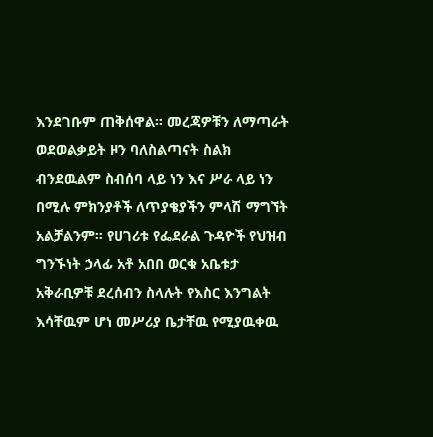እንደገቡም ጠቅሰዋል። መረጃዎቹን ለማጣራት ወደወልቃይት ዞን ባለስልጣናት ስልክ ብንደዉልም ስብሰባ ላይ ነን እና ሥራ ላይ ነን በሚሉ ምክንያቶች ለጥያቄያችን ምላሽ ማግኘት አልቻልንም። የሀገሪቱ የፌደራል ጉዳዮች የህዝብ ግንኙነት ኃላፊ አቶ አበበ ወርቁ አቤቱታ አቅራቢዎቹ ደረሰብን ስላሉት የእስር እንግልት እሳቸዉም ሆነ መሥሪያ ቤታቸዉ የሚያዉቀዉ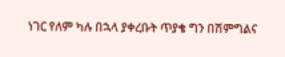ነገር የለም ካሉ በኋላ ያቀረቡት ጥያቄ ግን በሽምግልና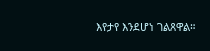እየታየ እንደሆነ ገልጸዋል።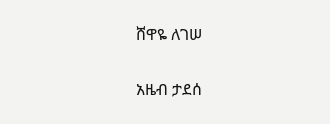ሸዋዬ ለገሠ

አዜብ ታደሰ